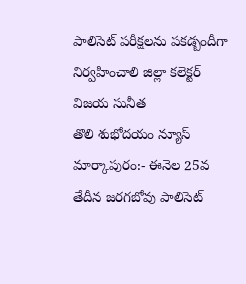పాలిసెట్ పరీక్షలను పకడ్బందీగా నిర్వహించాలి జిల్లా కలెక్టర్ విజయ సునీత
తొలి శుభోదయం న్యూస్ మార్కాపురం:- ఈనెల 25వ తేదీన జరగబోవు పాలిసెట్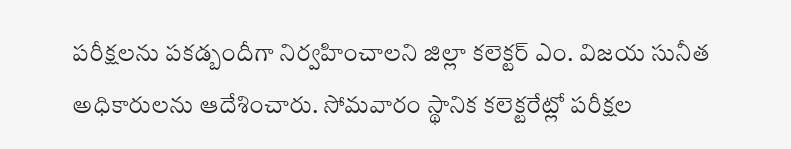పరీక్షలను పకడ్బందీగా నిర్వహించాలని జిల్లా కలెక్టర్ ఎం. విజయ సునీత అధికారులను ఆదేశించారు. సోమవారం స్థానిక కలెక్టరేట్లో పరీక్షల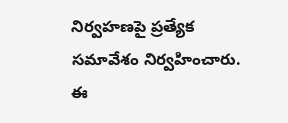నిర్వహణపై ప్రత్యేక సమావేశం నిర్వహించారు. ఈ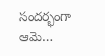సందర్భంగా ఆమె…